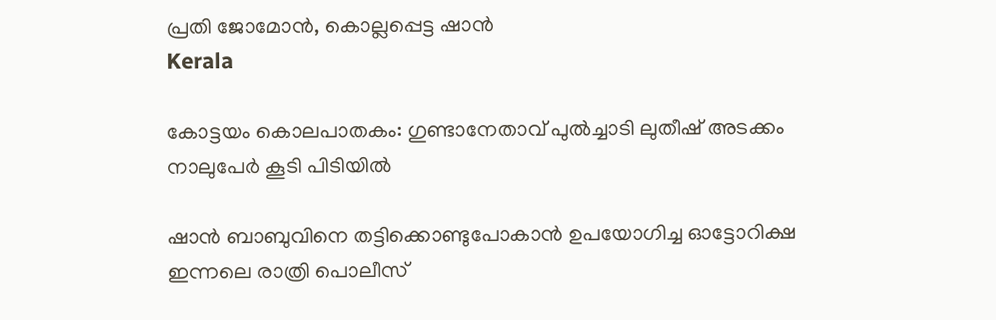പ്രതി ജോമോന്‍, കൊല്ലപ്പെട്ട ഷാന്‍
Kerala

കോട്ടയം കൊലപാതകം: ഗുണ്ടാനേതാവ് പുല്‍ച്ചാടി ലുതീഷ് അടക്കം നാലുപേര്‍ കൂടി പിടിയില്‍

ഷാന്‍ ബാബുവിനെ തട്ടിക്കൊണ്ടുപോകാന്‍ ഉപയോഗിച്ച ഓട്ടോറിക്ഷ ഇന്നലെ രാത്രി പൊലീസ്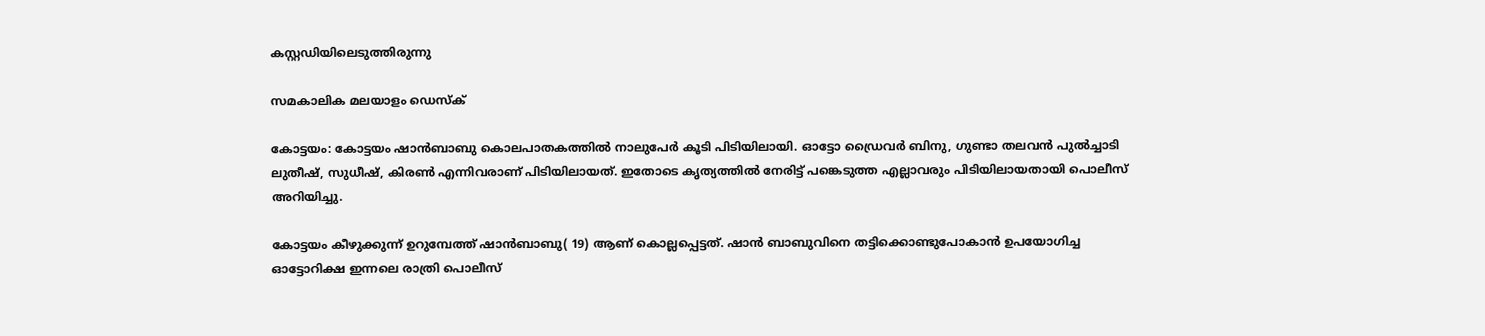കസ്റ്റഡിയിലെടുത്തിരുന്നു

സമകാലിക മലയാളം ഡെസ്ക്

കോട്ടയം: കോട്ടയം ഷാന്‍ബാബു കൊലപാതകത്തില്‍ നാലുപേര്‍ കൂടി പിടിയിലായി. ഓട്ടോ ഡ്രൈവര്‍ ബിനു, ഗുണ്ടാ തലവന്‍ പുല്‍ച്ചാടി ലുതീഷ്, സുധീഷ്, കിരണ്‍ എന്നിവരാണ് പിടിയിലായത്. ഇതോടെ കൃത്യത്തില്‍ നേരിട്ട് പങ്കെടുത്ത എല്ലാവരും പിടിയിലായതായി പൊലീസ് അറിയിച്ചു.

കോട്ടയം കീഴുക്കുന്ന് ഉറുമ്പേത്ത് ഷാന്‍ബാബു( 19) ആണ് കൊല്ലപ്പെട്ടത്. ഷാന്‍ ബാബുവിനെ തട്ടിക്കൊണ്ടുപോകാന്‍ ഉപയോഗിച്ച ഓട്ടോറിക്ഷ ഇന്നലെ രാത്രി പൊലീസ്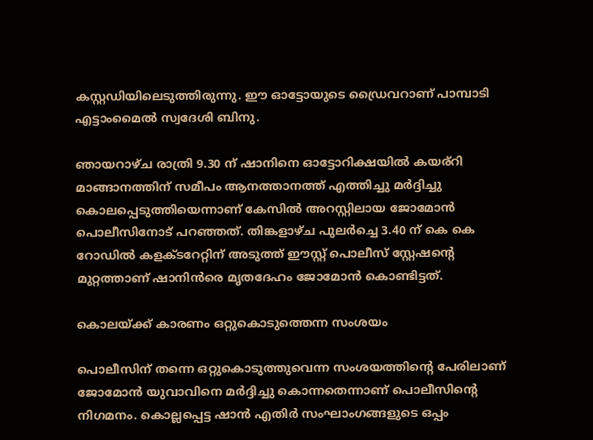കസ്റ്റഡിയിലെടുത്തിരുന്നു. ഈ ഓട്ടോയുടെ ഡ്രൈവറാണ് പാമ്പാടി എട്ടാംമൈല്‍ സ്വദേശി ബിനു.

ഞായറാഴ്ച രാത്രി 9.30 ന് ഷാനിനെ ഓട്ടോറിക്ഷയില്‍ കയര്‌റി മാങ്ങാനത്തിന് സമീപം ആനത്താനത്ത് എത്തിച്ചു മര്‍ദ്ദിച്ചു കൊലപ്പെടുത്തിയെന്നാണ് കേസില്‍ അറസ്റ്റിലായ ജോമോന്‍ പൊലീസിനോട് പറഞ്ഞത്. തിങ്കളാഴ്ച പുലര്‍ച്ചെ 3.40 ന് കെ കെ റോഡില്‍ കളക്ടറേറ്റിന് അടുത്ത് ഈസ്റ്റ് പൊലീസ് സ്റ്റേഷന്റെ മുറ്റത്താണ് ഷാനിന്‍രെ മൃതദേഹം ജോമോന്‍ കൊണ്ടിട്ടത്.

കൊലയ്ക്ക് കാരണം ഒറ്റുകൊടുത്തെന്ന സംശയം

പൊലീസിന് തന്നെ ഒറ്റുകൊടുത്തുവെന്ന സംശയത്തിന്റെ പേരിലാണ് ജോമോൻ യുവാവിനെ മർദ്ദിച്ചു കൊന്നതെന്നാണ് പൊലീസിന്റെ നിഗമനം. കൊല്ലപ്പെട്ട ഷാൻ എതിർ സംഘാംഗങ്ങളുടെ ഒപ്പം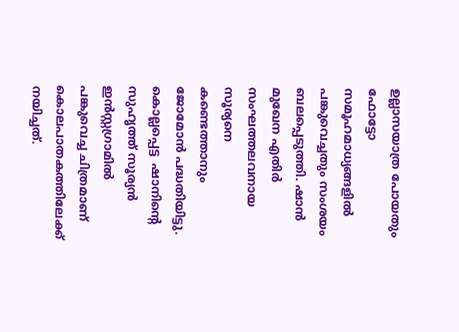ഉല്ലാസയാത്ര പോയതും ഫോട്ടോ സമൂഹമാധ്യങ്ങളിൽ പങ്കുവെച്ചതും സംശയം ബലപ്പെടുത്തി. ഷാൻ മുഖേന എതിർ സംഘത്തലവനായ സൂര്യനെ കണ്ടെത്താനും ജോമോൻ പദ്ധതിയിട്ടു. കൊല്ലപ്പെട്ട  ഷാനിന്റെ സുഹൃത്ത് സൂര്യൻ ഇൻസ്റ്റഗ്രാമിൽ പങ്കുവെച്ച ചിത്രമാണ് കൊലപാതകത്തിലേക്ക് നയിച്ചത്.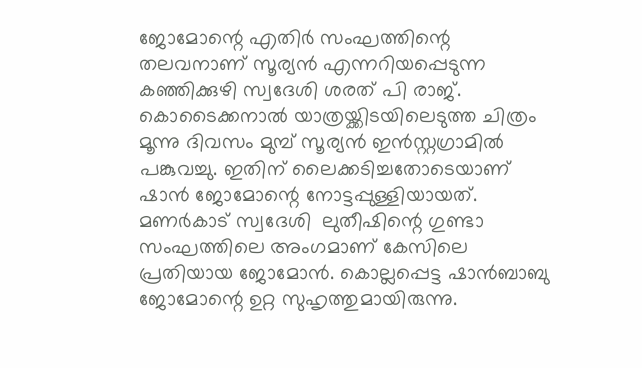ജോമോന്റെ എതിർ സംഘത്തിന്റെ തലവനാണ് സൂര്യൻ എന്നറിയപ്പെടുന്ന ക‍ഞ്ഞിക്കുഴി സ്വദേശി ശരത് പി രാജ്. കൊടൈക്കനാൽ യാത്രയ്ക്കിടയിലെടുത്ത ചിത്രം മൂന്നു ദിവസം മുമ്പ് സൂര്യൻ ഇൻസ്റ്റഗ്രാമിൽ പങ്കുവച്ചു. ഇതിന് ലൈക്കടിച്ചതോടെയാണ് ഷാൻ ജോമോന്റെ നോട്ടപ്പുള്ളിയായത്. മണർകാട് സ്വദേശി  ലുതീഷിന്റെ ഗുണ്ടാ സംഘത്തിലെ അംഗമാണ് കേസിലെ പ്രതിയായ ജോമോൻ. കൊല്ലപ്പെട്ട ഷാൻബാബു ജോമോന്റെ ഉറ്റ സുഹൃത്തുമായിരുന്നു.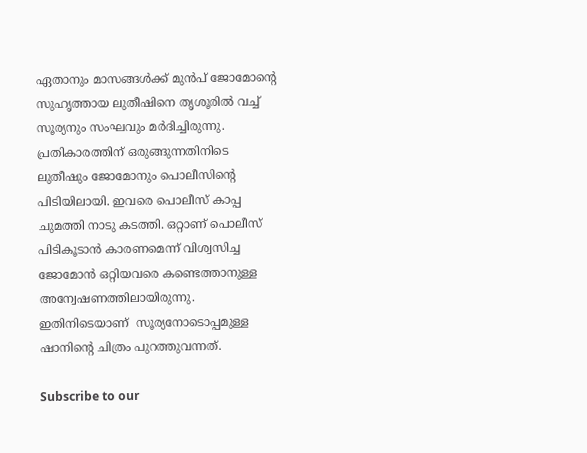ഏതാനും മാസങ്ങൾക്ക് മുൻപ് ജോമോന്റെ സുഹൃത്തായ ലുതീഷിനെ തൃശൂരിൽ വച്ച് സൂര്യനും സംഘവും മർദിച്ചിരുന്നു. പ്രതികാരത്തിന് ഒരുങ്ങുന്നതിനിടെ ലുതീഷും ജോമോനും പൊലീസിന്റെ പിടിയിലായി. ഇവരെ പൊലീസ് കാപ്പ ചുമത്തി നാടു കടത്തി. ഒറ്റാണ് പൊലീസ് പിടികൂടാൻ കാരണമെന്ന് വിശ്വസിച്ച ജോമോൻ ഒറ്റിയവരെ കണ്ടെത്താനുള്ള അന്വേഷണത്തിലായിരുന്നു. ഇതിനിടെയാണ്  സൂര്യനോടൊപ്പമുള്ള ഷാനിന്റെ ചിത്രം പുറത്തുവന്നത്.

Subscribe to our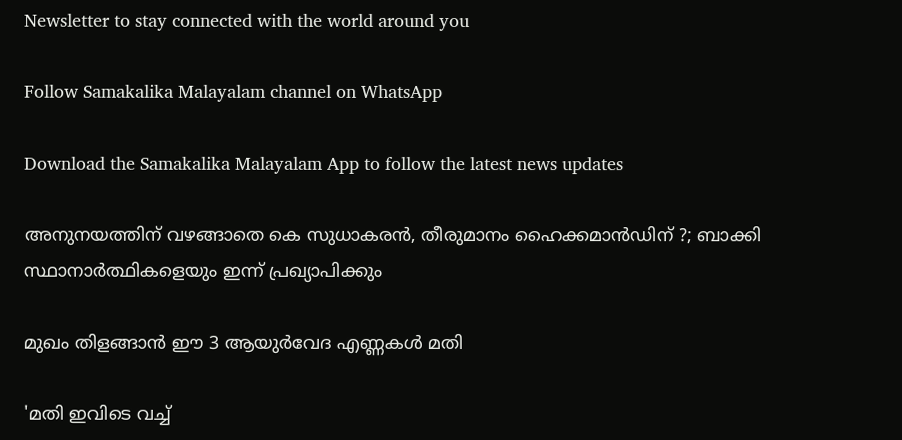Newsletter to stay connected with the world around you

Follow Samakalika Malayalam channel on WhatsApp

Download the Samakalika Malayalam App to follow the latest news updates

അനുനയത്തിന് വഴങ്ങാതെ കെ സുധാകരന്‍, തീരുമാനം ഹൈക്കമാന്‍ഡിന് ?; ബാക്കി സ്ഥാനാര്‍ത്ഥികളെയും ഇന്ന് പ്രഖ്യാപിക്കും

മുഖം തിളങ്ങാൻ ഈ 3 ആയുർവേദ എണ്ണകൾ മതി

'മതി ഇവിടെ വച്ച്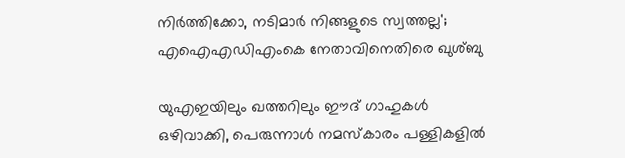നിർത്തിക്കോ, നടിമാർ നിങ്ങളുടെ സ്വത്തല്ല'; എഐഎഡിഎംകെ നേതാവിനെതിരെ ഖുശ്ബു

യുഎഇയിലും ഖത്തറിലും ഈദ് ഗാഹുകൾ ഒഴിവാക്കി, പെരുന്നാൾ നമസ്കാരം പള്ളികളിൽ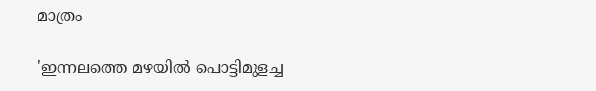മാത്രം

'ഇന്നലത്തെ മഴയിൽ പൊട്ടിമുളച്ച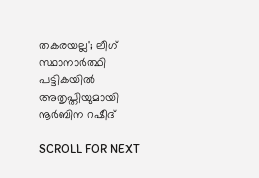തകരയല്ല'; ലീഗ് സ്ഥാനാർത്ഥി പട്ടികയിൽ അതൃപ്തിയുമായി നൂർബിന റഷീദ്

SCROLL FOR NEXT